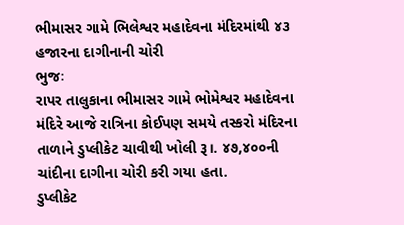ભીમાસર ગામે ભિલેશ્વર મહાદેવના મંદિરમાંથી ૪૩ હજારના દાગીનાની ચોરી
ભુજઃ
રાપર તાલુકાના ભીમાસર ગામે ભોમેશ્વર મહાદેવના મંદિરે આજે રાત્રિના કોઈપણ સમયે તસ્કરો મંદિરના તાળાને ડુપ્લીકેટ ચાવીથી ખોલી રૂ।. ૪૭,૪૦૦ની ચાંદીના દાગીના ચોરી કરી ગયા હતા.
ડુપ્લીકેટ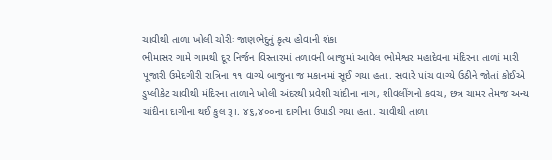ચાવીથી તાળા ખોલી ચોરીઃ જાણભેદુનું કૃત્ય હોવાની શંકા
ભીમાસર ગામે ગામથી દૂર નિર્જન વિસ્તારમાં તળાવની બાજુમાં આવેલ ભોમેશ્વર મહાદેવના મંદિરના તાળાં મારી પૂજારી ઉમેદગીરી રાત્રિના ૧૧ વાગ્યે બાજુના જ મકાનમાં સૂઈ ગયા હતા. સવારે પાંચ વાગ્યે ઉઠીને જોતાં કોઈએ ડુપ્લીકેટ ચાવીથી મંદિરના તાળાને ખોલી અંદરથી પ્રવેશી ચાંદીના નાગ, શીવલીંગનો કવચ, છત્ર ચામર તેમજ અન્ય ચાંદીના દાગીના થઈ કુલ રૂ।. ૪૬,૪૦૦ના દાગીના ઉપાડી ગયા હતા. ચાવીથી તાળા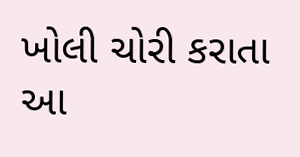ખોલી ચોરી કરાતા આ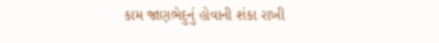કામ જાણભેદુનું હોવાની શંકા રાખી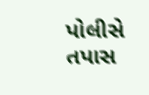પોલીસે તપાસ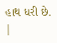હાથ ધરી છે.
|